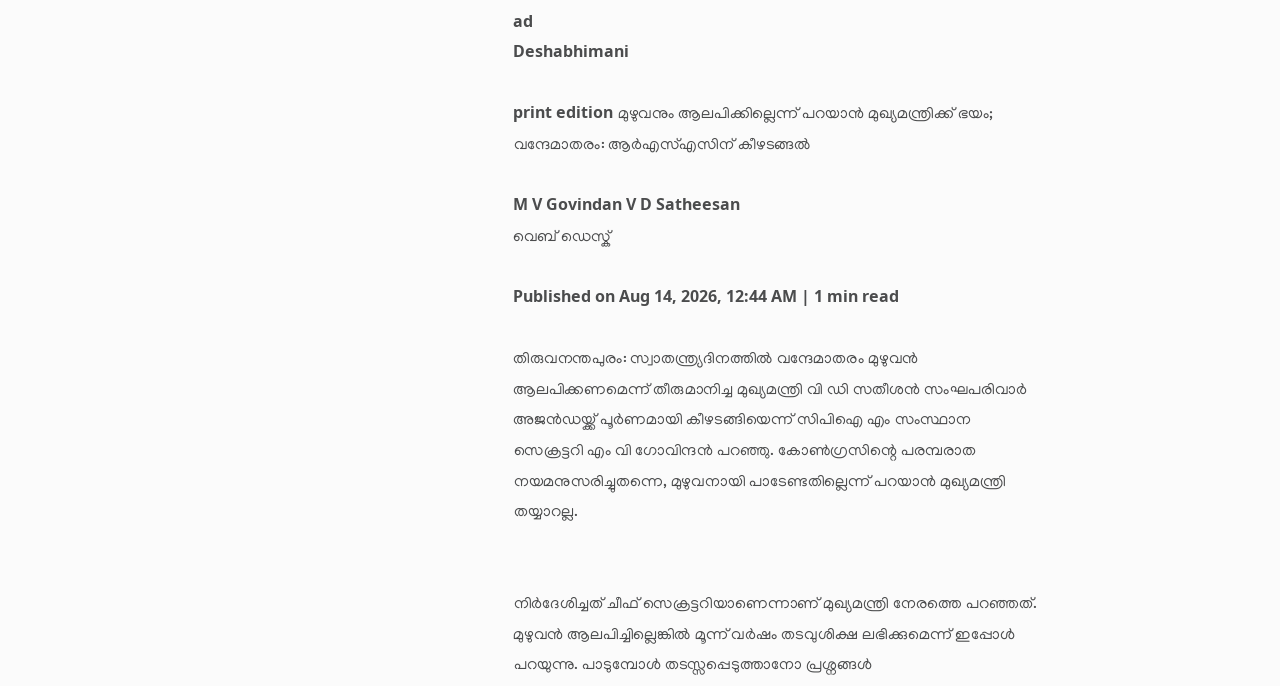ad
Deshabhimani

print edition മുഴുവനും ആലപിക്കില്ലെന്ന്‌ പറയാൻ മുഖ്യമന്ത്രിക്ക്‌ ഭയം; വന്ദേമാതരം: ആർഎസ്‌എസിന്‌ കീഴടങ്ങൽ

M V Govindan V D Satheesan
വെബ് ഡെസ്ക്

Published on Aug 14, 2026, 12:44 AM | 1 min read

തിരുവനന്തപുരം: സ്വാതന്ത്ര്യദിനത്തിൽ വന്ദേമാതരം മുഴുവൻ ആലപിക്കണമെന്ന്‌ തീരുമാനിച്ച മുഖ്യമന്ത്രി വി ഡി സതീശൻ സംഘപരിവാർ അജൻഡയ്ക്ക്‌ പൂർണമായി കീഴടങ്ങിയെന്ന്‌ സിപിഐ എം സംസ്ഥാന സെക്രട്ടറി എം വി ഗോവിന്ദൻ പറഞ്ഞു. കോൺഗ്രസിന്റെ പരമ്പരാത നയമനുസരിച്ചുതന്നെ, മുഴുവനായി പാടേണ്ടതില്ലെന്ന് പറയാൻ മുഖ്യമന്ത്രി തയ്യാറല്ല.


നിർദേശിച്ചത്‌ ചീഫ് സെക്രട്ടറിയാണെന്നാണ്‌ മുഖ്യമന്ത്രി നേരത്തെ പറഞ്ഞത്‌. മുഴുവൻ ആലപിച്ചില്ലെങ്കിൽ മൂന്ന് വർഷം തടവുശിക്ഷ ലഭിക്കുമെന്ന്‌ ഇപ്പോൾ പറയുന്നു. പാടുമ്പോൾ തടസ്സപ്പെടുത്താനോ പ്രശ്നങ്ങൾ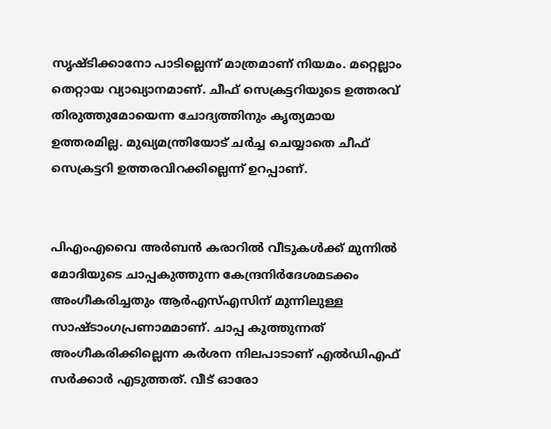സൃഷ്ടിക്കാനോ പാടില്ലെന്ന് മാത്രമാണ് നിയമം. മറ്റെല്ലാം തെറ്റായ വ്യാഖ്യാനമാണ്‌. ചീഫ് സെക്രട്ടറിയുടെ ഉത്തരവ് തിരുത്തുമോയെന്ന ചോദ്യത്തിനും കൃത്യമായ ഉത്തരമില്ല. മുഖ്യമന്ത്രിയോട് ചർച്ച ചെയ്യാതെ ചീഫ് സെക്രട്ടറി ഉത്തരവിറക്കില്ലെന്ന്‌ ഉറപ്പാണ്‌.


പിഎംഎവൈ അർബൻ കരാറിൽ വീടുകൾക്ക് മുന്നിൽ മോദിയുടെ ചാപ്പകുത്തുന്ന കേന്ദ്രനിർദേശമടക്കം അംഗീകരിച്ചതും ആർഎസ്‌എസിന്‌ മുന്നിലുള്ള സാഷ്ടാംഗപ്രണാമമാണ്‌. ചാപ്പ കുത്തുന്നത്‌ അംഗീകരിക്കില്ലെന്ന കർശന നിലപാടാണ്‌ എൽഡിഎഫ്‌ സർക്കാർ എടുത്തത്‌. വീട്‌ ഓരോ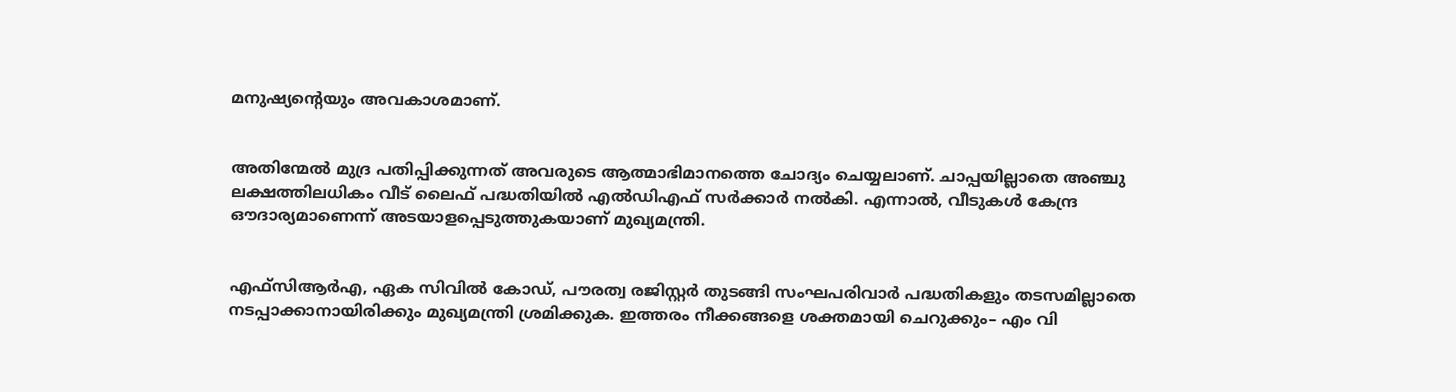മനുഷ്യന്റെയും അവകാശമാണ്‌.


അതിന്മേൽ മുദ്ര പതിപ്പിക്കുന്നത്‌ അവരുടെ ആത്മാഭിമാനത്തെ ചോദ്യം ചെയ്യലാണ്‌. ചാപ്പയില്ലാതെ അഞ്ചു ലക്ഷത്തിലധികം വീട്‌ ലൈഫ്‌ പദ്ധതിയിൽ എൽഡിഎഫ്‌ സർക്കാർ നൽകി. എന്നാൽ, വീടുകൾ കേന്ദ്ര ഔദാര്യമാണെന്ന് അടയാളപ്പെടുത്തുകയാണ്‌ മുഖ്യമന്ത്രി.


എഫ്സിആർഎ, ഏക സിവിൽ കോഡ്, പൗരത്വ രജിസ്റ്റർ തുടങ്ങി സംഘപരിവാർ പദ്ധതികളും തടസമില്ലാതെ നടപ്പാക്കാനായിരിക്കും മുഖ്യമന്ത്രി ശ്രമിക്കുക. ഇത്തരം നീക്കങ്ങളെ ശക്തമായി ചെറുക്കും– എം വി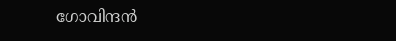ഗോവിന്ദൻ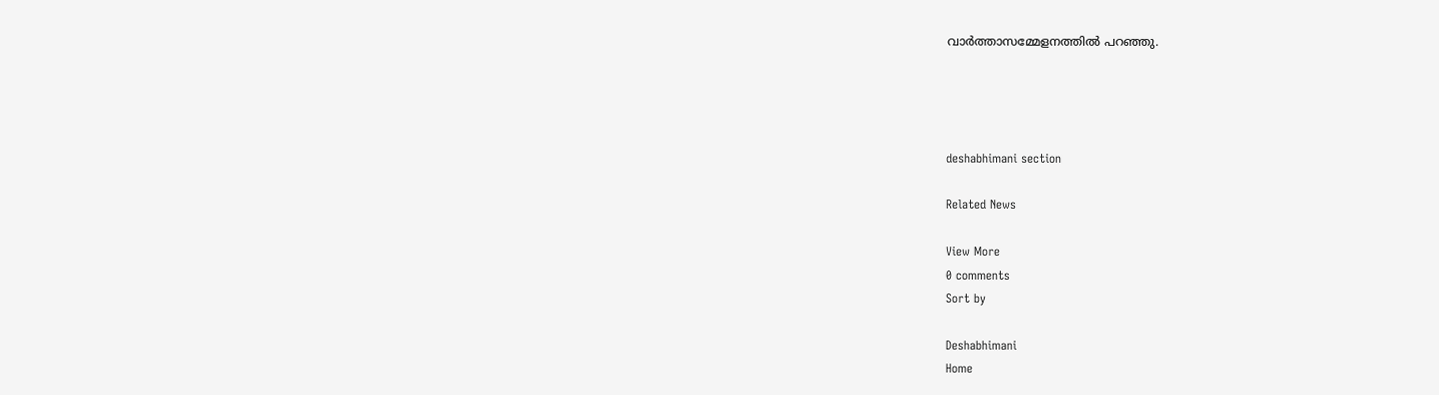വാർത്താസമ്മേളനത്തിൽ പറഞ്ഞു.




deshabhimani section

Related News

View More
0 comments
Sort by

Deshabhimani
Home